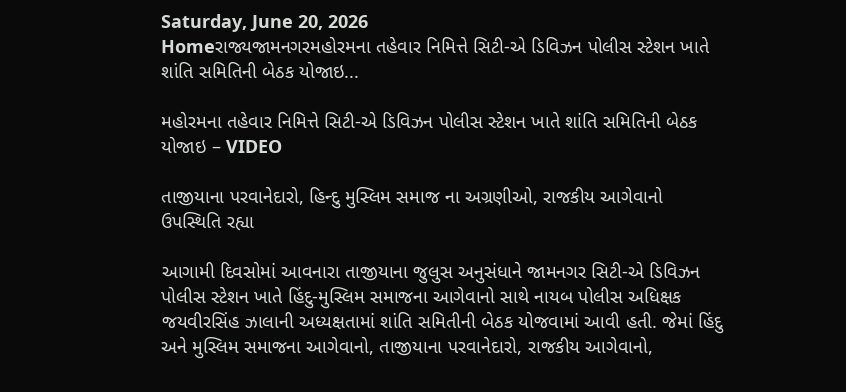Saturday, June 20, 2026
Homeરાજ્યજામનગરમહોરમના તહેવાર નિમિત્તે સિટી-એ ડિવિઝન પોલીસ સ્ટેશન ખાતે શાંતિ સમિતિની બેઠક યોજાઇ...

મહોરમના તહેવાર નિમિત્તે સિટી-એ ડિવિઝન પોલીસ સ્ટેશન ખાતે શાંતિ સમિતિની બેઠક યોજાઇ – VIDEO

તાજીયાના પરવાનેદારો, હિન્દુ મુસ્લિમ સમાજ ના અગ્રણીઓ, રાજકીય આગેવાનો ઉપસ્થિતિ રહ્યા

આગામી દિવસોમાં આવનારા તાજીયાના જુલુસ અનુસંધાને જામનગર સિટી-એ ડિવિઝન પોલીસ સ્ટેશન ખાતે હિંદુ-મુસ્લિમ સમાજના આગેવાનો સાથે નાયબ પોલીસ અધિક્ષક જયવીરસિંહ ઝાલાની અધ્યક્ષતામાં શાંતિ સમિતીની બેઠક યોજવામાં આવી હતી. જેમાં હિંદુ અને મુસ્લિમ સમાજના આગેવાનો, તાજીયાના પરવાનેદારો, રાજકીય આગેવાનો,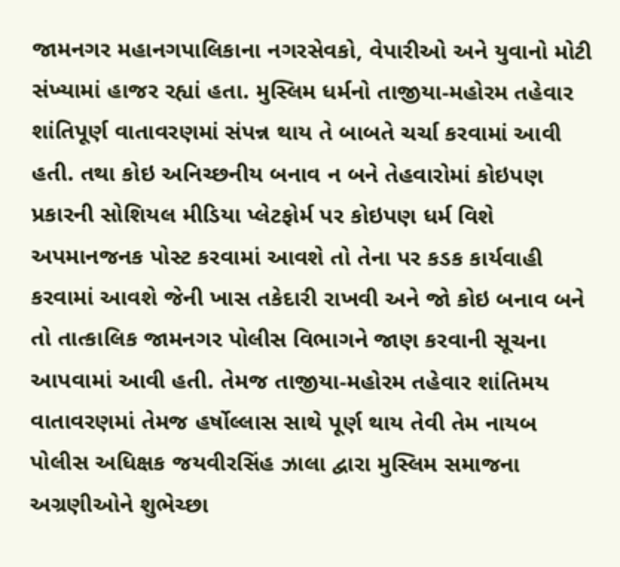જામનગર મહાનગપાલિકાના નગરસેવકો, વેપારીઓ અને યુવાનો મોટી સંખ્યામાં હાજર રહ્યાં હતા. મુસ્લિમ ધર્મનો તાજીયા-મહોરમ તહેવાર શાંતિપૂર્ણ વાતાવરણમાં સંપન્ન થાય તે બાબતે ચર્ચા કરવામાં આવી હતી. તથા કોઇ અનિચ્છનીય બનાવ ન બને તેહવારોમાં કોઇપણ પ્રકારની સોશિયલ મીડિયા પ્લેટફોર્મ પર કોઇપણ ધર્મ વિશે અપમાનજનક પોસ્ટ કરવામાં આવશે તો તેના પર કડક કાર્યવાહી કરવામાં આવશે જેની ખાસ તકેદારી રાખવી અને જો કોઇ બનાવ બને તો તાત્કાલિક જામનગર પોલીસ વિભાગને જાણ કરવાની સૂચના આપવામાં આવી હતી. તેમજ તાજીયા-મહોરમ તહેવાર શાંતિમય વાતાવરણમાં તેમજ હર્ષોલ્લાસ સાથે પૂર્ણ થાય તેવી તેમ નાયબ પોલીસ અધિક્ષક જયવીરસિંહ ઝાલા દ્વારા મુસ્લિમ સમાજના અગ્રણીઓને શુભેચ્છા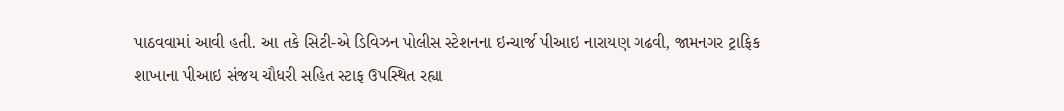પાઠવવામાં આવી હતી. આ તકે સિટી-એ ડિવિઝન પોલીસ સ્ટેશનના ઇન્ચાર્જ પીઆઇ નારાયણ ગઢવી, જામનગર ટ્રાફિક શાખાના પીઆઇ સંજય ચૌધરી સહિત સ્ટાફ ઉપસ્થિત રહ્યા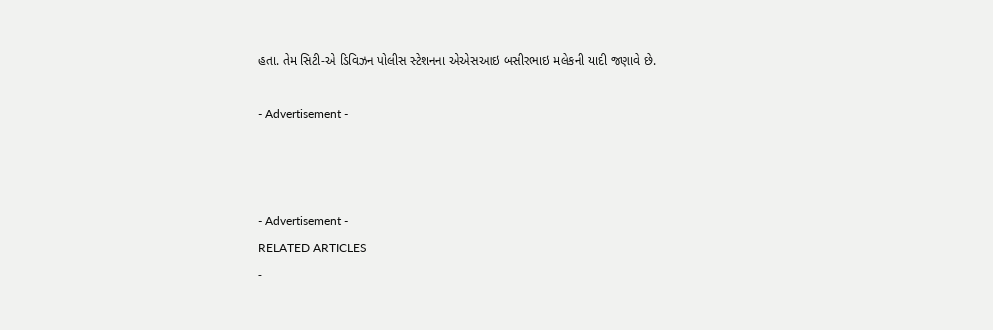હતા. તેમ સિટી-એ ડિવિઝન પોલીસ સ્ટેશનના એએસઆઇ બસીરભાઇ મલેકની યાદી જણાવે છે.

- Advertisement -



- Advertisement -
RELATED ARTICLES
-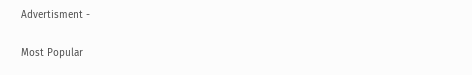Advertisment -

Most Popular